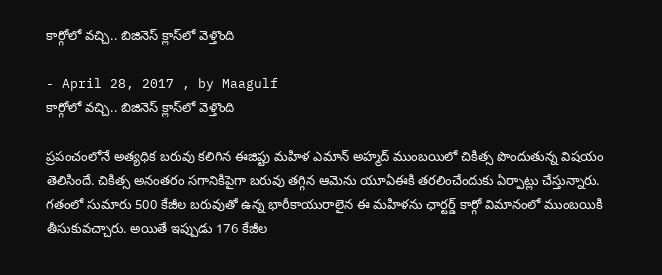కార్గోలో వచ్చి.. బిజినెస్‌ క్లాస్‌లో వెళ్తొంది

- April 28, 2017 , by Maagulf
కార్గోలో వచ్చి.. బిజినెస్‌ క్లాస్‌లో వెళ్తొంది

ప్రపంచంలోనే అత్యధిక బరువు కలిగిన ఈజిప్టు మహిళ ఎమాన్‌ అహ్మద్‌ ముంబయిలో చికిత్స పొందుతున్న విషయం తెలిసిందే. చికిత్స అనంతరం సగానికిపైగా బరువు తగ్గిన ఆమెను యూఏఈకి తరలించేందుకు ఏర్పాట్లు చేస్తున్నారు. గతంలో సుమారు 500 కేజీల బరువుతో ఉన్న భారీకాయురాలైన ఈ మహిళను ఛార్ట‌ర్డ్‌ కార్గో విమానంలో ముంబయికి తీసుకువచ్చారు. అయితే ఇప్పుడు 176 కేజీల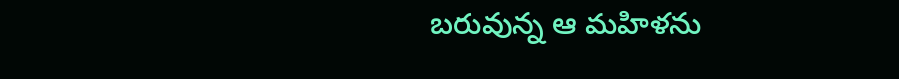బరువున్న ఆ మహిళను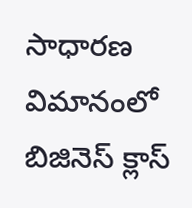సాధారణ విమానంలో బిజినెస్‌ క్లాస్‌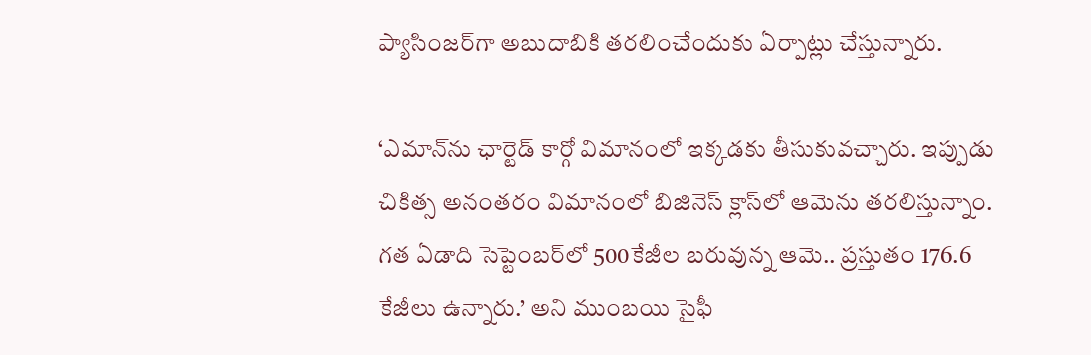ప్యాసింజర్‌గా అబుదాబికి తరలించేందుకు ఏర్పాట్లు చేస్తున్నారు.

‘ఎమాన్‌ను ఛార్టెడ్‌ కార్గో విమానంలో ఇక్కడకు తీసుకువచ్చారు. ఇప్పుడు చికిత్స అనంతరం విమానంలో బిజినెస్‌ క్లాస్‌లో ఆమెను తరలిస్తున్నాం. గత ఏడాది సెప్టెంబర్‌లో 500కేజీల బరువున్న ఆమె.. ప్రస్తుతం 176.6 కేజీలు ఉన్నారు.’ అని ముంబయి సైఫీ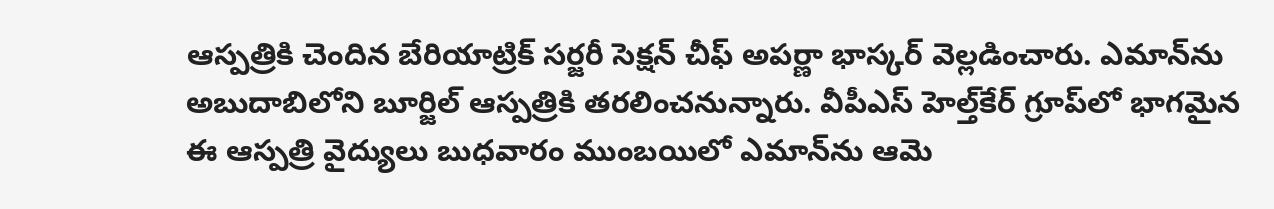ఆస్పత్రికి చెందిన బేరియాట్రిక్‌ సర్జరీ సెక్షన్‌ చీఫ్‌ అపర్ణా భాస్కర్‌ వెల్లడించారు. ఎమాన్‌ను అబుదాబిలోని బూర్జిల్‌ ఆస్పత్రికి తరలించనున్నారు. వీపీఎస్‌ హెల్త్‌కేర్‌ గ్రూప్‌లో భాగమైన ఈ ఆస్పత్రి వైద్యులు బుధవారం ముంబయిలో ఎమాన్‌ను ఆమె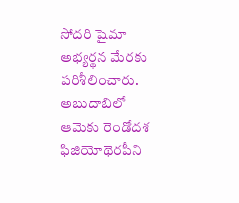సోదరి షైమా అభ్యర్థన మేరకు పరిశీలించారు. అబుదాబిలో ఆమెకు రెండోదశ ఫిజియోథెరపీని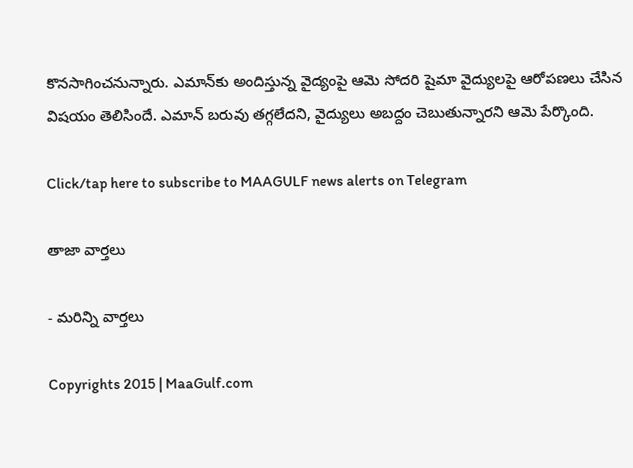కొనసాగించనున్నారు. ఎమాన్‌కు అందిస్తున్న వైద్యంపై ఆమె సోదరి షైమా వైద్యులపై ఆరోపణలు చేసిన విషయం తెలిసిందే. ఎమాన్‌ బరువు తగ్గలేదని, వైద్యులు అబద్దం చెబుతున్నారని ఆమె పేర్కొంది.

Click/tap here to subscribe to MAAGULF news alerts on Telegram

తాజా వార్తలు

- మరిన్ని వార్తలు

Copyrights 2015 | MaaGulf.com